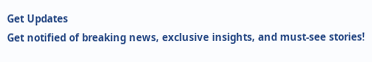Get Updates
Get notified of breaking news, exclusive insights, and must-see stories!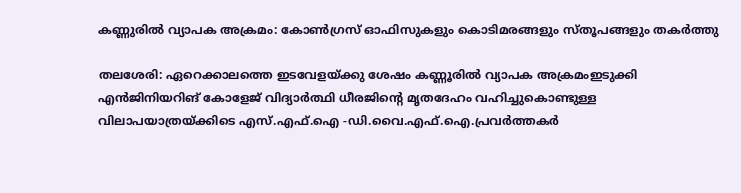കണ്ണുരിൽ വ്യാപക അക്രമം: കോൺഗ്രസ് ഓഫിസുകളും കൊടിമരങ്ങളും സ്തൂപങ്ങളും തകർത്തു

തലശേരി: ഏറെക്കാലത്തെ ഇടവേളയ്ക്കു ശേഷം കണ്ണൂരില്‍ വ്യാപക അക്രമംഇടുക്കി എന്‍ജിനിയറിങ് കോളേജ് വിദ്യാര്‍ത്ഥി ധീരജിന്റെ മൃതദേഹം വഹിച്ചുകൊണ്ടുള്ള വിലാപയാത്രയ്ക്കിടെ എസ്.എഫ്.ഐ -ഡി.വൈ.എഫ്.ഐ.പ്രവര്‍ത്തകര്‍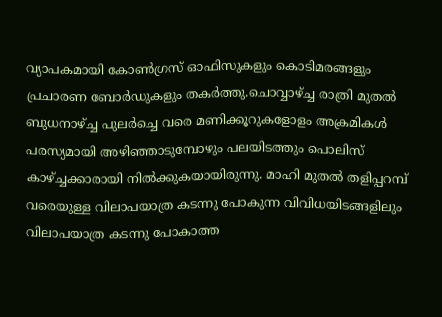വ്യാപകമായി കോണ്‍ഗ്രസ് ഓഫിസുകളും കൊടിമരങ്ങളും പ്രചാരണ ബോര്‍ഡുകളും തകര്‍ത്തു.ചൊവ്വാഴ്ച്ച രാത്രി മുതല്‍ ബുധനാഴ്ച്ച പുലര്‍ച്ചെ വരെ മണിക്കൂറുകളോളം അക്രമികള്‍ പരസ്യമായി അഴിഞ്ഞാടുമ്പോഴും പലയിടത്തും പൊലിസ് കാഴ്ച്ചക്കാരായി നില്‍ക്കുകയായിരുന്നു. മാഹി മുതല്‍ തളിപ്പറമ്പ് വരെയുള്ള വിലാപയാത്ര കടന്നു പോകുന്ന വിവിധയിടങ്ങളിലും വിലാപയാത്ര കടന്നു പോകാത്ത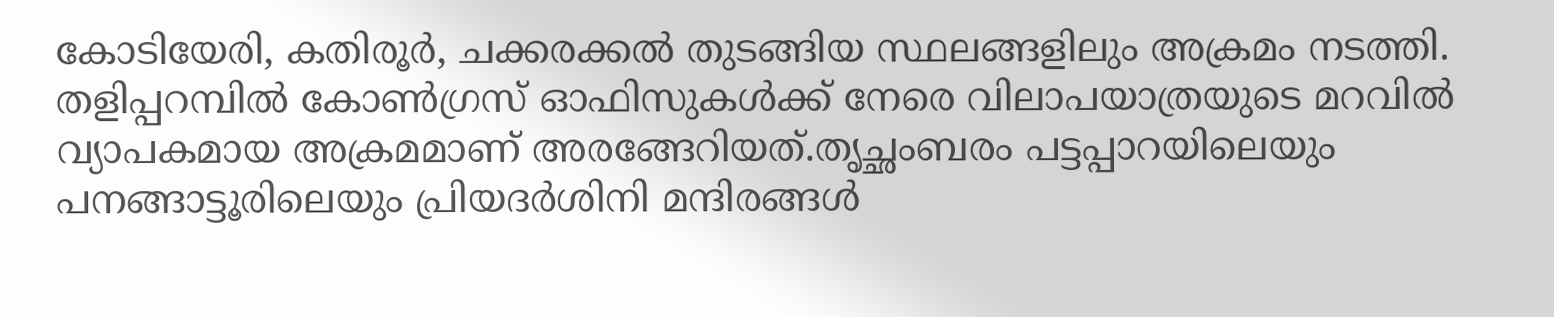കോടിയേരി, കതിരൂര്‍, ചക്കരക്കല്‍ തുടങ്ങിയ സ്ഥലങ്ങളിലും അക്രമം നടത്തി. തളിപ്പറമ്പില്‍ കോണ്‍ഗ്രസ് ഓഫിസുകള്‍ക്ക് നേരെ വിലാപയാത്രയുടെ മറവില്‍ വ്യാപകമായ അക്രമമാണ് അരങ്ങേറിയത്.തൃച്ഛംബരം പട്ടപ്പാറയിലെയും പനങ്ങാട്ടൂരിലെയും പ്രിയദര്‍ശിനി മന്ദിരങ്ങള്‍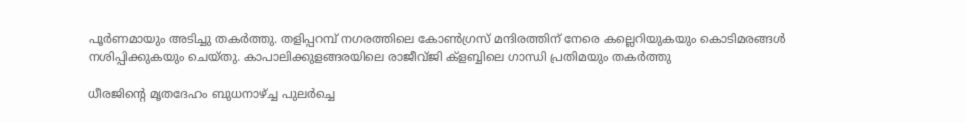പൂര്‍ണമായും അടിച്ചു തകര്‍ത്തു. തളിപ്പറമ്പ് നഗരത്തിലെ കോണ്‍ഗ്രസ് മന്ദിരത്തിന് നേരെ കല്ലെറിയുകയും കൊടിമരങ്ങള്‍ നശിപ്പിക്കുകയും ചെയ്തു. കാപാലിക്കുളങ്ങരയിലെ രാജീവ്ജി ക്‌ളബ്ബിലെ ഗാന്ധി പ്രതിമയും തകര്‍ത്തു

ധീരജിന്റെ മൃതദേഹം ബുധനാഴ്ച്ച പുലര്‍ച്ചെ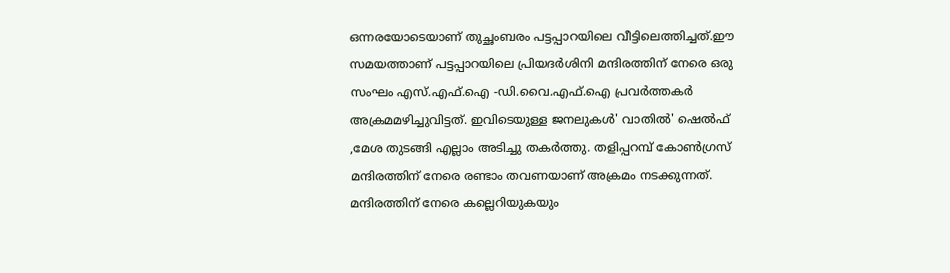ഒന്നരയോടെയാണ് തുച്ഛംബരം പട്ടപ്പാറയിലെ വീട്ടിലെത്തിച്ചത്.ഈ സമയത്താണ് പട്ടപ്പാറയിലെ പ്രിയദര്‍ശിനി മന്ദിരത്തിന് നേരെ ഒരു സംഘം എസ്.എഫ്.ഐ -ഡി.വൈ.എഫ്.ഐ പ്രവര്‍ത്തകര്‍ അക്രമമഴിച്ചുവിട്ടത്. ഇവിടെയുള്ള ജനലുകള്‍' വാതില്‍' ഷെല്‍ഫ് ,മേശ തുടങ്ങി എല്ലാം അടിച്ചു തകര്‍ത്തു. തളിപ്പറമ്പ് കോണ്‍ഗ്രസ് മന്ദിരത്തിന് നേരെ രണ്ടാം തവണയാണ് അക്രമം നടക്കുന്നത്. മന്ദിരത്തിന് നേരെ കല്ലെറിയുകയും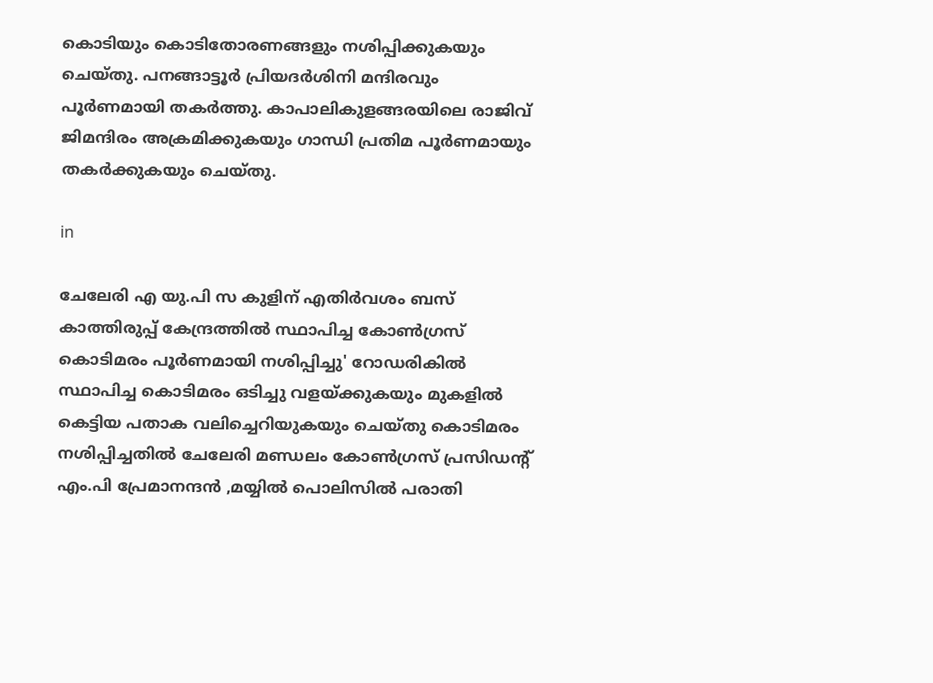കൊടിയും കൊടിതോരണങ്ങളും നശിപ്പിക്കുകയും ചെയ്തു. പനങ്ങാട്ടൂര്‍ പ്രിയദര്‍ശിനി മന്ദിരവും പൂര്‍ണമായി തകര്‍ത്തു. കാപാലികുളങ്ങരയിലെ രാജിവ് ജിമന്ദിരം അക്രമിക്കുകയും ഗാന്ധി പ്രതിമ പൂര്‍ണമായും തകര്‍ക്കുകയും ചെയ്തു.

in

ചേലേരി എ യു.പി സ കുളിന് എതിര്‍വശം ബസ് കാത്തിരുപ്പ് കേന്ദ്രത്തില്‍ സ്ഥാപിച്ച കോണ്‍ഗ്രസ് കൊടിമരം പൂര്‍ണമായി നശിപ്പിച്ചു' റോഡരികില്‍ സ്ഥാപിച്ച കൊടിമരം ഒടിച്ചു വളയ്ക്കുകയും മുകളില്‍ കെട്ടിയ പതാക വലിച്ചെറിയുകയും ചെയ്തു കൊടിമരം നശിപ്പിച്ചതില്‍ ചേലേരി മണ്ഡലം കോണ്‍ഗ്രസ് പ്രസിഡന്റ് എം.പി പ്രേമാനന്ദന്‍ ,മയ്യില്‍ പൊലിസില്‍ പരാതി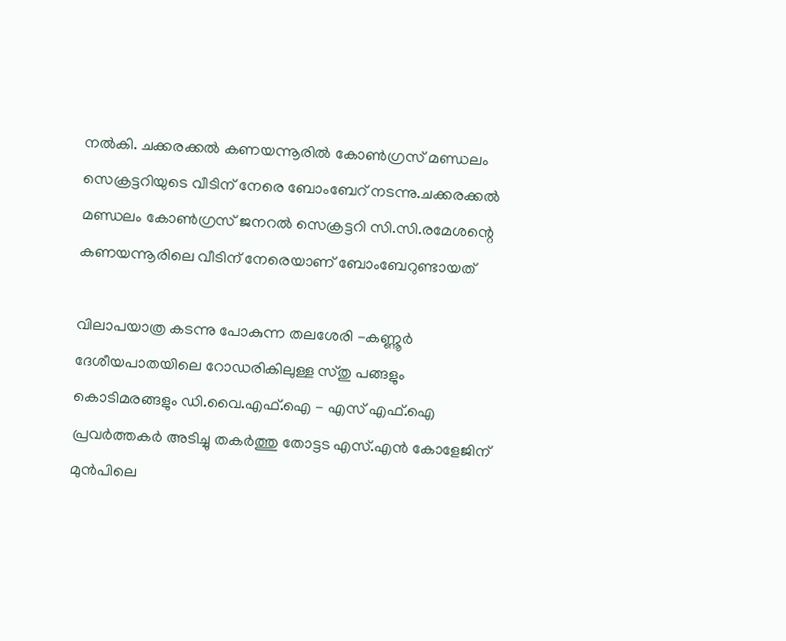നല്‍കി. ചക്കരക്കല്‍ കണയന്നൂരില്‍ കോണ്‍ഗ്രസ് മണ്ഡലം സെക്രട്ടറിയുടെ വീടിന് നേരെ ബോംബേറ് നടന്നു.ചക്കരക്കല്‍ മണ്ഡലം കോണ്‍ഗ്രസ് ജനറല്‍ സെക്രട്ടറി സി.സി.രമേശന്റെ കണയന്നൂരിലെ വീടിന് നേരെയാണ് ബോംബേറുണ്ടായത്

വിലാപയാത്ര കടന്നു പോകുന്ന തലശേരി -കണ്ണൂര്‍ ദേശീയപാതയിലെ റോഡരികിലുള്ള സ്തു പങ്ങളും കൊടിമരങ്ങളും ഡി.വൈ.എഫ്.ഐ - എസ് എഫ്.ഐ പ്രവര്‍ത്തകര്‍ അടിച്ചു തകര്‍ത്തു തോട്ടട എസ്.എന്‍ കോളേജിന് മുന്‍പിലെ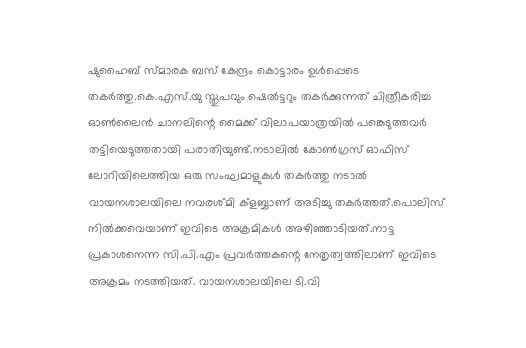ഷുഹൈബ് സ്മാരക ബസ് കേന്ദ്രം കൊട്ടാരം ഉള്‍പ്പെടെ തകര്‍ത്തു.കെ.എസ്.യു സ്തുപവും ഷെല്‍ട്ടറും തകര്‍ക്കുന്നത് ചിത്രീകരിച്ച ഓണ്‍ലൈന്‍ ചാനലിന്റെ മൈക്ക് വിലാപയാത്രയില്‍ പങ്കെടുത്തവര്‍ തട്ടിയെടുത്തതായി പരാതിയുണ്ട്.നടാലില്‍ കോണ്‍ഗ്രസ് ഓഫിസ് ലോറിയിലെത്തിയ ഒരു സംഘമാളുകള്‍ തകര്‍ത്തു നടാല്‍ വായനശാലയിലെ നവരശ്മി ക്‌ളബ്ബാണ് അടിച്ചു തകര്‍ത്തത്.പൊലിസ് നില്‍ക്കവെയാണ് ഇവിടെ അക്രമികള്‍ അഴിഞ്ഞാടിയത്.നാട്ട പ്രകാശനെന്ന സി.പി.എം പ്രവര്‍ത്തകന്റെ നേതൃത്വത്തിലാണ് ഇവിടെ അക്രമം നടത്തിയത്. വായനശാലയിലെ ടി.വി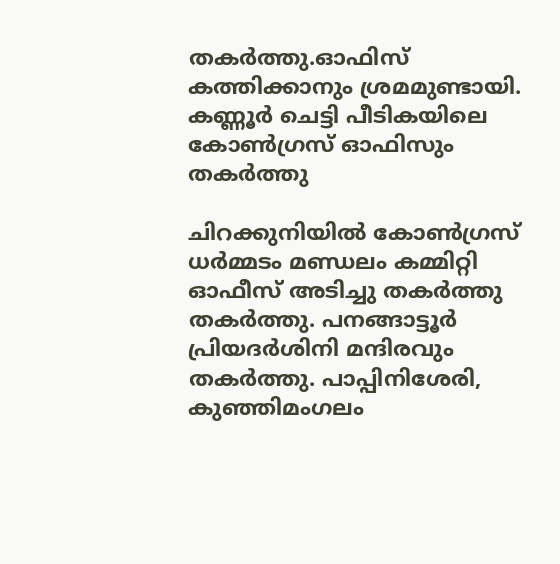തകര്‍ത്തു.ഓഫിസ് കത്തിക്കാനും ശ്രമമുണ്ടായി. കണ്ണൂര്‍ ചെട്ടി പീടികയിലെ കോണ്‍ഗ്രസ് ഓഫിസും തകര്‍ത്തു

ചിറക്കുനിയില്‍ കോണ്‍ഗ്രസ് ധര്‍മ്മടം മണ്ഡലം കമ്മിറ്റി ഓഫീസ് അടിച്ചു തകര്‍ത്തു തകര്‍ത്തു. പനങ്ങാട്ടൂര്‍ പ്രിയദര്‍ശിനി മന്ദിരവും തകര്‍ത്തു. പാപ്പിനിശേരി, കുഞ്ഞിമംഗലം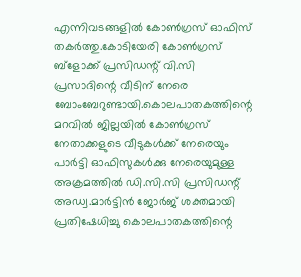എന്നിവടങ്ങളില്‍ കോണ്‍ഗ്രസ് ഓഫിസ് തകര്‍ത്തു.കോടിയേരി കോണ്‍ഗ്രസ് ബ്‌ളോക്ക് പ്രസിഡന്റ് വി.സി പ്രസാദിന്റെ വീടിന് നേരെ ബോംബേറുണ്ടായി.കൊലപാതകത്തിന്റെ മറവില്‍ ജില്ലയില്‍ കോണ്‍ഗ്രസ് നേതാക്കളുടെ വീടുകള്‍ക്ക് നേരെയും പാര്‍ട്ടി ഓഫിസുകള്‍ക്കു നേരെയുമുള്ള അക്രമത്തില്‍ ഡി.സി.സി പ്രസിഡന്റ് അഡ്വ.മാര്‍ട്ടിന്‍ ജോര്‍ജ് ശക്തമായി പ്രതിഷേധിച്ചു കൊലപാതകത്തിന്റെ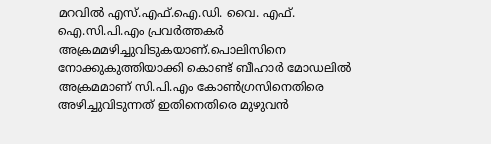മറവില്‍ എസ്.എഫ്.ഐ.ഡി. വൈ. എഫ്. ഐ.സി.പി.എം പ്രവര്‍ത്തകര്‍ അക്രമമഴിച്ചുവിടുകയാണ്.പൊലിസിനെ നോക്കുകുത്തിയാക്കി കൊണ്ട് ബീഹാര്‍ മോഡലില്‍ അക്രമമാണ് സി.പി.എം കോണ്‍ഗ്രസിനെതിരെ അഴിച്ചുവിടുന്നത് ഇതിനെതിരെ മുഴുവന്‍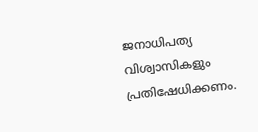ജനാധിപത്യ വിശ്വാസികളും പ്രതിഷേധിക്കണം.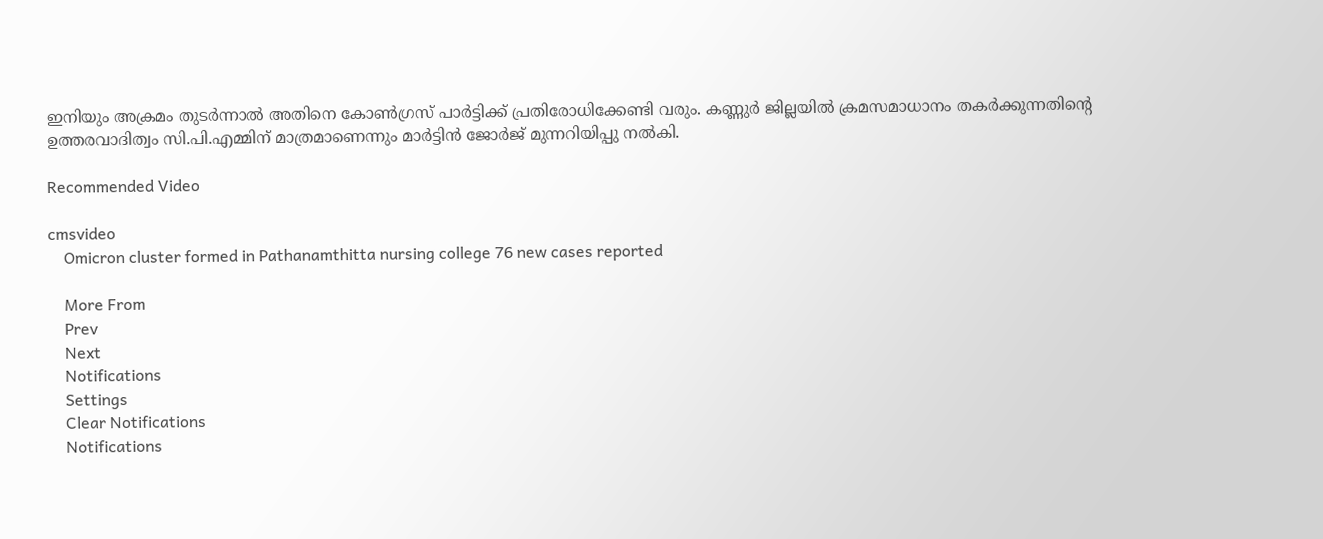ഇനിയും അക്രമം തുടര്‍ന്നാല്‍ അതിനെ കോണ്‍ഗ്രസ് പാര്‍ട്ടിക്ക് പ്രതിരോധിക്കേണ്ടി വരും. കണ്ണുര്‍ ജില്ലയില്‍ ക്രമസമാധാനം തകര്‍ക്കുന്നതിന്റെ ഉത്തരവാദിത്വം സി.പി.എമ്മിന് മാത്രമാണെന്നും മാര്‍ട്ടിന്‍ ജോര്‍ജ് മുന്നറിയിപ്പു നല്‍കി.

Recommended Video

cmsvideo
    Omicron cluster formed in Pathanamthitta nursing college 76 new cases reported

    More From
    Prev
    Next
    Notifications
    Settings
    Clear Notifications
    Notifications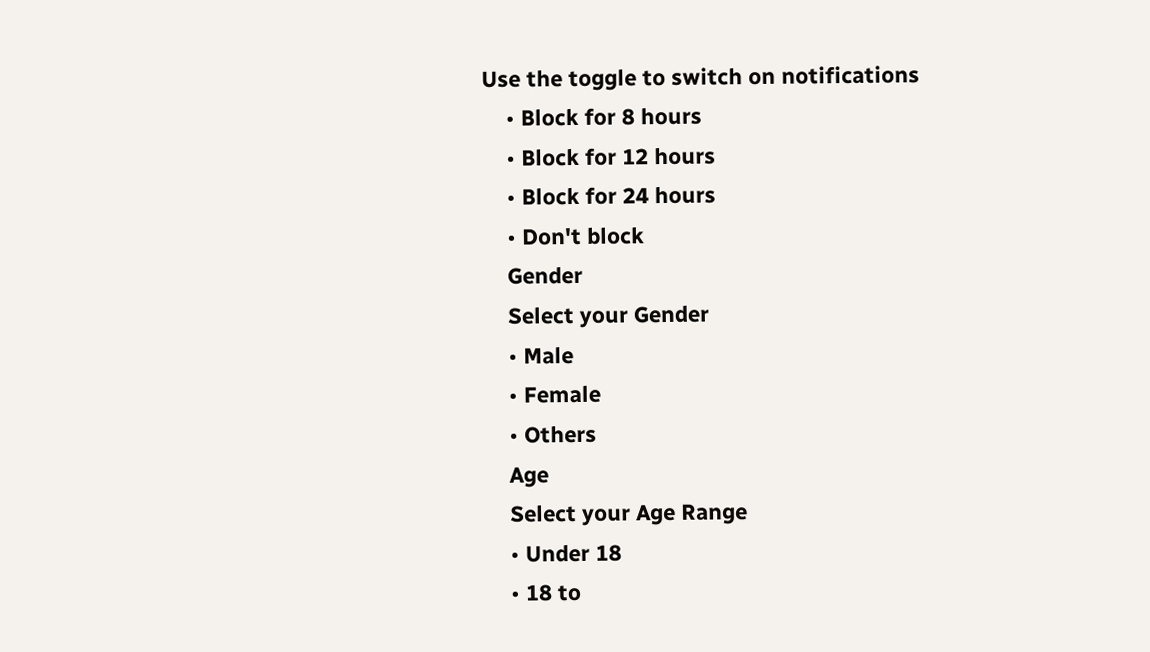Use the toggle to switch on notifications
    • Block for 8 hours
    • Block for 12 hours
    • Block for 24 hours
    • Don't block
    Gender
    Select your Gender
    • Male
    • Female
    • Others
    Age
    Select your Age Range
    • Under 18
    • 18 to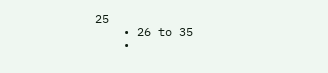25
    • 26 to 35
    •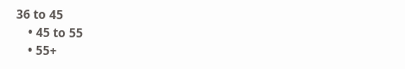36 to 45
    • 45 to 55
    • 55+